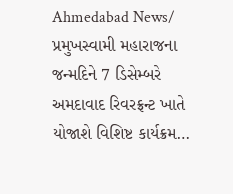Ahmedabad News/ પ્રમુખસ્વામી મહારાજના જન્મદિને 7 ડિસેમ્બરે અમદાવાદ રિવરફ્રન્ટ ખાતે યોજાશે વિશિષ્ટ કાર્યક્રમ…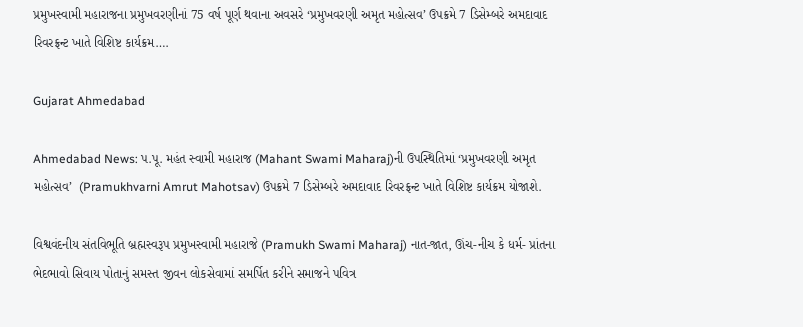પ્રમુખસ્વામી મહારાજના પ્રમુખવરણીનાં 75 વર્ષ પૂર્ણ થવાના અવસરે ‘પ્રમુખવરણી અમૃત મહોત્સવ’ ઉપક્રમે 7 ડિસેમ્બરે અમદાવાદ રિવરફ્રન્ટ ખાતે વિશિષ્ટ કાર્યક્રમ….

Gujarat Ahmedabad

Ahmedabad News: પ.પૂ. મહંત સ્વામી મહારાજ (Mahant Swami Maharaj)ની ઉપસ્થિતિમાં ‘પ્રમુખવરણી અમૃત મહોત્સવ’  (Pramukhvarni Amrut Mahotsav) ઉપક્રમે 7 ડિસેમ્બરે અમદાવાદ રિવરફ્રન્ટ ખાતે વિશિષ્ટ કાર્યક્રમ યોજાશે.

વિશ્વવંદનીય સંતવિભૂતિ બ્રહ્મસ્વરૂપ પ્રમુખસ્વામી મહારાજે (Pramukh Swami Maharaj) નાત-જાત, ઊંચ-નીચ કે ધર્મ- પ્રાંતના ભેદભાવો સિવાય પોતાનું સમસ્ત જીવન લોકસેવામાં સમર્પિત કરીને સમાજને પવિત્ર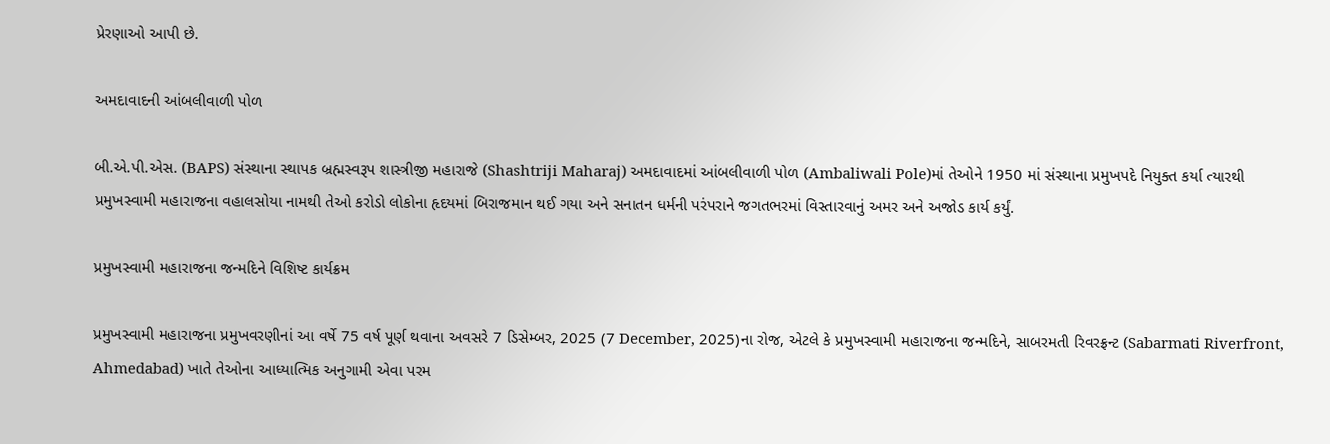પ્રેરણાઓ આપી છે.

અમદાવાદની આંબલીવાળી પોળ

બી.એ.પી.એસ. (BAPS) સંસ્થાના સ્થાપક બ્રહ્મસ્વરૂપ શાસ્ત્રીજી મહારાજે (Shashtriji Maharaj) અમદાવાદમાં આંબલીવાળી પોળ (Ambaliwali Pole)માં તેઓને 1950 માં સંસ્થાના પ્રમુખપદે નિયુક્ત કર્યા ત્યારથી પ્રમુખસ્વામી મહારાજના વહાલસોયા નામથી તેઓ કરોડો લોકોના હૃદયમાં બિરાજમાન થઈ ગયા અને સનાતન ધર્મની પરંપરાને જગતભરમાં વિસ્તારવાનું અમર અને અજોડ કાર્ય કર્યું.

પ્રમુખસ્વામી મહારાજના જન્મદિને વિશિષ્ટ કાર્યક્રમ

પ્રમુખસ્વામી મહારાજના પ્રમુખવરણીનાં આ વર્ષે 75 વર્ષ પૂર્ણ થવાના અવસરે 7 ડિસેમ્બર, 2025 (7 December, 2025)ના રોજ, એટલે કે પ્રમુખસ્વામી મહારાજના જન્મદિને, સાબરમતી રિવરફ્રન્ટ (Sabarmati Riverfront, Ahmedabad) ખાતે તેઓના આધ્યાત્મિક અનુગામી એવા પરમ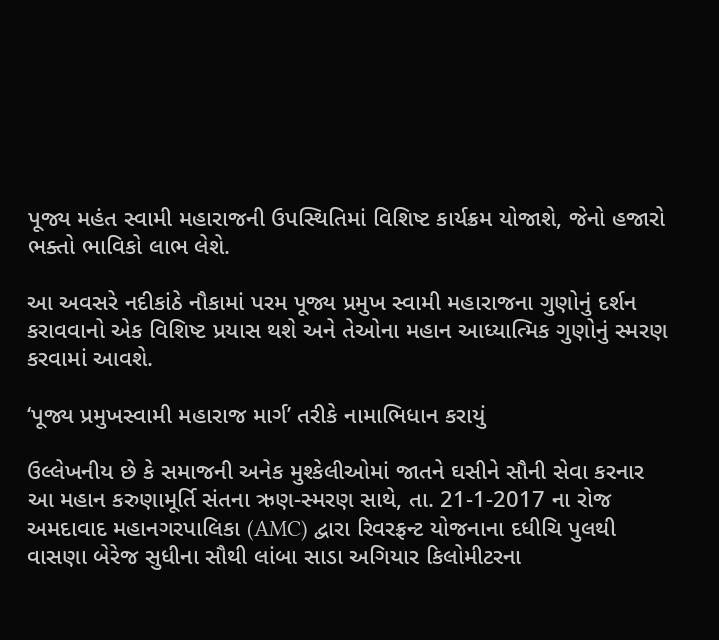પૂજ્ય મહંત સ્વામી મહારાજની ઉપસ્થિતિમાં વિશિષ્ટ કાર્યક્રમ યોજાશે, જેનો હજારો ભક્તો ભાવિકો લાભ લેશે.

આ અવસરે નદીકાંઠે નૌકામાં પરમ પૂજ્ય પ્રમુખ સ્વામી મહારાજના ગુણોનું દર્શન કરાવવાનો એક વિશિષ્ટ પ્રયાસ થશે અને તેઓના મહાન આધ્યાત્મિક ગુણોનું સ્મરણ કરવામાં આવશે.

‘પૂજ્ય પ્રમુખસ્વામી મહારાજ માર્ગ’ તરીકે નામાભિધાન કરાયું

ઉલ્લેખનીય છે કે સમાજની અનેક મુશ્કેલીઓમાં જાતને ઘસીને સૌની સેવા કરનાર આ મહાન કરુણામૂર્તિ સંતના ઋણ-સ્મરણ સાથે, તા. 21-1-2017 ના રોજ અમદાવાદ મહાનગરપાલિકા (AMC) દ્વારા રિવરફ્રન્ટ યોજનાના દધીચિ પુલથી વાસણા બેરેજ સુધીના સૌથી લાંબા સાડા અગિયાર કિલોમીટરના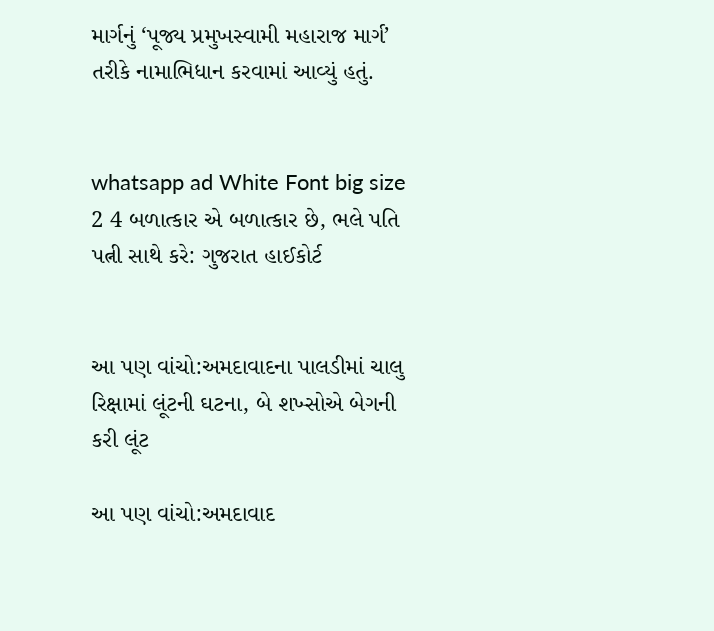માર્ગનું ‘પૂજ્ય પ્રમુખસ્વામી મહારાજ માર્ગ’ તરીકે નામાભિધાન કરવામાં આવ્યું હતું.


whatsapp ad White Font big size 2 4 બળાત્કાર એ બળાત્કાર છે, ભલે પતિ પત્ની સાથે કરે: ગુજરાત હાઈકોર્ટ


આ પણ વાંચો:અમદાવાદના પાલડીમાં ચાલુ રિક્ષામાં લૂંટની ઘટના, બે શખ્સોએ બેગની કરી લૂંટ

આ પણ વાંચો:અમદાવાદ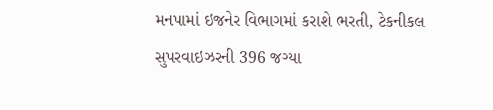મનપામાં ઇજનેર વિભાગમાં કરાશે ભરતી, ટેકનીકલ સુપરવાઇઝરની 396 જગ્યા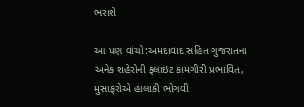ભરાશે

આ પણ વાંચો:અમદાવાદ સહિત ગુજરાતના અનેક શહેરોની ફ્લાઇટ કામગીરી પ્રભાવિત, મુસાફરોએ હાલાકી ભોગવી